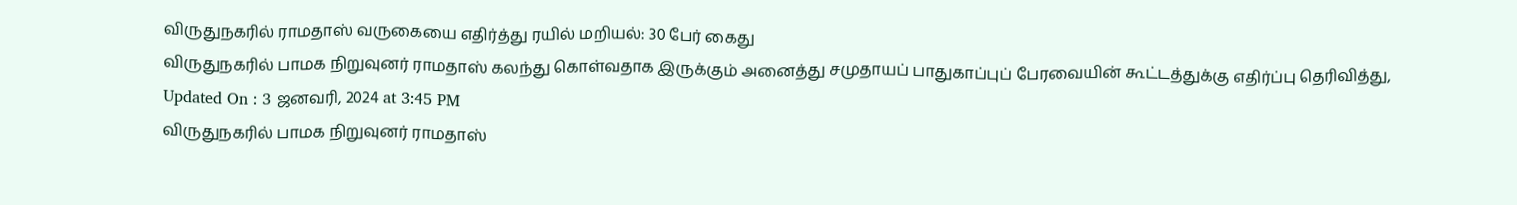விருதுநகரில் ராமதாஸ் வருகையை எதிர்த்து ரயில் மறியல்: 30 பேர் கைது
விருதுநகரில் பாமக நிறுவுனர் ராமதாஸ் கலந்து கொள்வதாக இருக்கும் அனைத்து சமுதாயப் பாதுகாப்புப் பேரவையின் கூட்டத்துக்கு எதிர்ப்பு தெரிவித்து,
Updated On : 3 ஜனவரி, 2024 at 3:45 PM
விருதுநகரில் பாமக நிறுவுனர் ராமதாஸ்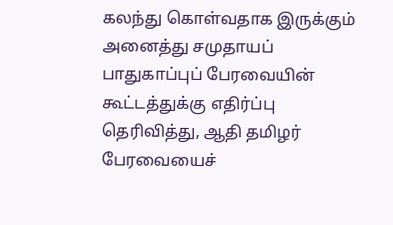கலந்து கொள்வதாக இருக்கும் அனைத்து சமுதாயப் பாதுகாப்புப் பேரவையின் கூட்டத்துக்கு எதிர்ப்பு தெரிவித்து, ஆதி தமிழர் பேரவையைச்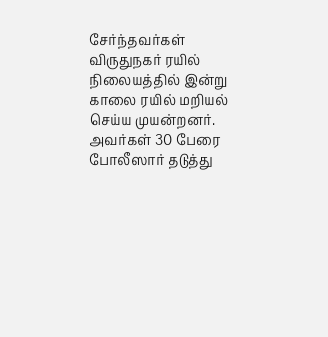சேர்ந்தவர்கள் விருதுநகர் ரயில் நிலையத்தில் இன்று காலை ரயில் மறியல் செய்ய முயன்றனர். அவர்கள் 30 பேரை போலீஸார் தடுத்து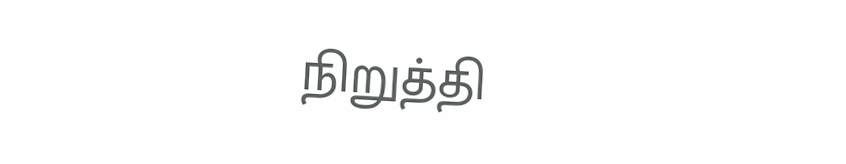நிறுத்தி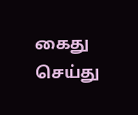கைது செய்து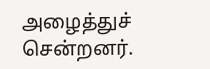அழைத்துச் சென்றனர்.